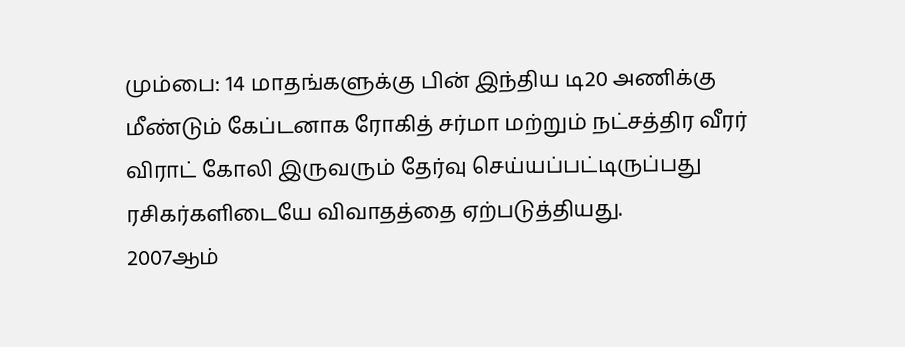மும்பை: 14 மாதங்களுக்கு பின் இந்திய டி20 அணிக்கு மீண்டும் கேப்டனாக ரோகித் சர்மா மற்றும் நட்சத்திர வீரர் விராட் கோலி இருவரும் தேர்வு செய்யப்பட்டிருப்பது ரசிகர்களிடையே விவாதத்தை ஏற்படுத்தியது.
2007ஆம்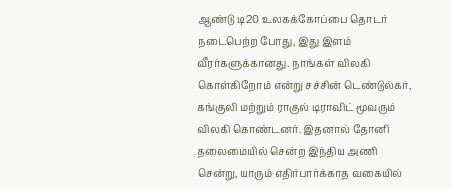ஆண்டு டி20 உலகக்கோப்பை தொடர் நடைபெற்ற போது, இது இளம் வீரர்களுக்கானது. நாங்கள் விலகி கொள்கிறோம் என்று சச்சின் டெண்டுல்கர், கங்குலி மற்றும் ராகுல் டிராவிட் மூவரும் விலகி கொண்டனர். இதனால் தோனி தலைமையில் சென்ற இந்திய அணி சென்று, யாரும் எதிர்பார்க்காத வகையில்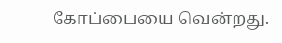கோப்பையை வென்றது.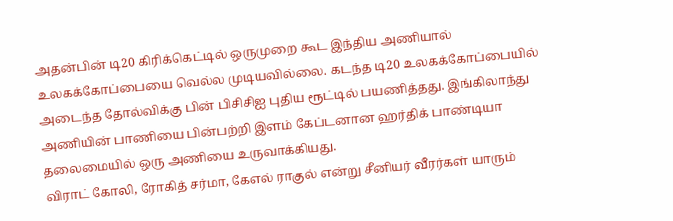அதன்பின் டி20 கிரிக்கெட்டில் ஒருமுறை கூட இந்திய அணியால் உலகக்கோப்பையை வெல்ல முடியவில்லை. கடந்த டி20 உலகக்கோப்பையில் அடைந்த தோல்விக்கு பின் பிசிசிஐ புதிய ரூட்டில் பயணித்தது. இங்கிலாந்து அணியின் பாணியை பின்பற்றி இளம் கேப்டனான ஹர்திக் பாண்டியா தலைமையில் ஒரு அணியை உருவாக்கியது.
விராட் கோலி, ரோகித் சர்மா, கேஎல் ராகுல் என்று சீனியர் வீரர்கள் யாரும்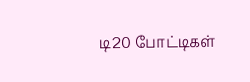டி20 போட்டிகள்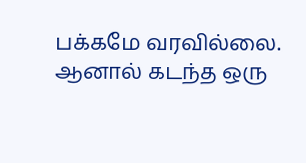பக்கமே வரவில்லை. ஆனால் கடந்த ஒரு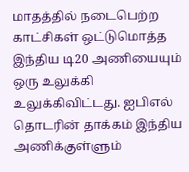மாதத்தில் நடைபெற்ற காட்சிகள் ஒட்டுமொத்த இந்திய டி20 அணியையும் ஒரு உலுக்கி உலுக்கிவிட்டது. ஐபிஎல் தொடரின் தாக்கம் இந்திய அணிக்குள்ளும்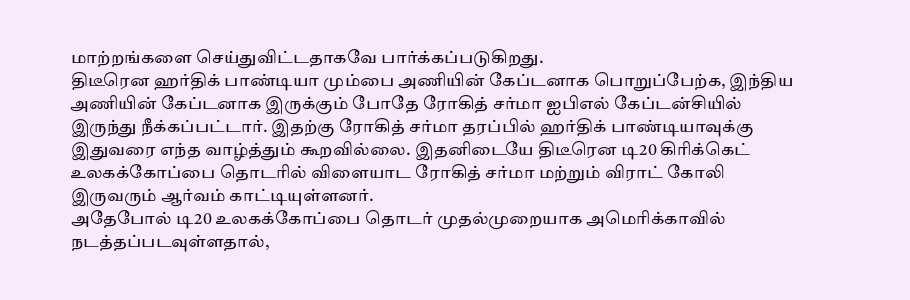மாற்றங்களை செய்துவிட்டதாகவே பார்க்கப்படுகிறது.
திடீரென ஹர்திக் பாண்டியா மும்பை அணியின் கேப்டனாக பொறுப்பேற்க, இந்திய அணியின் கேப்டனாக இருக்கும் போதே ரோகித் சர்மா ஐபிஎல் கேப்டன்சியில் இருந்து நீக்கப்பட்டார். இதற்கு ரோகித் சர்மா தரப்பில் ஹர்திக் பாண்டியாவுக்கு இதுவரை எந்த வாழ்த்தும் கூறவில்லை. இதனிடையே திடீரென டி20 கிரிக்கெட் உலகக்கோப்பை தொடரில் விளையாட ரோகித் சர்மா மற்றும் விராட் கோலி இருவரும் ஆர்வம் காட்டியுள்ளனர்.
அதேபோல் டி20 உலகக்கோப்பை தொடர் முதல்முறையாக அமெரிக்காவில் நடத்தப்படவுள்ளதால்,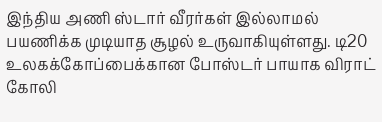இந்திய அணி ஸ்டார் வீரர்கள் இல்லாமல் பயணிக்க முடியாத சூழல் உருவாகியுள்ளது. டி20 உலகக்கோப்பைக்கான போஸ்டர் பாயாக விராட் கோலி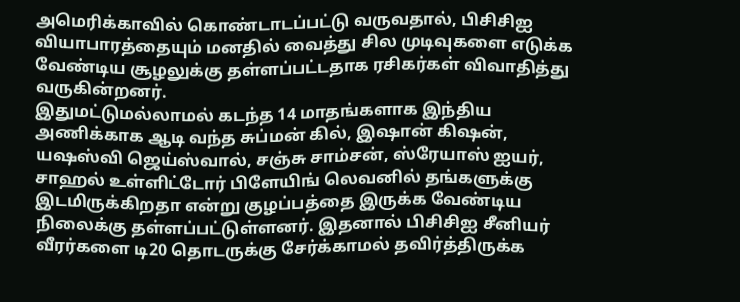அமெரிக்காவில் கொண்டாடப்பட்டு வருவதால், பிசிசிஐ வியாபாரத்தையும் மனதில் வைத்து சில முடிவுகளை எடுக்க வேண்டிய சூழலுக்கு தள்ளப்பட்டதாக ரசிகர்கள் விவாதித்து வருகின்றனர்.
இதுமட்டுமல்லாமல் கடந்த 14 மாதங்களாக இந்திய அணிக்காக ஆடி வந்த சுப்மன் கில், இஷான் கிஷன், யஷஸ்வி ஜெய்ஸ்வால், சஞ்சு சாம்சன், ஸ்ரேயாஸ் ஐயர், சாஹல் உள்ளிட்டோர் பிளேயிங் லெவனில் தங்களுக்கு இடமிருக்கிறதா என்று குழப்பத்தை இருக்க வேண்டிய நிலைக்கு தள்ளப்பட்டுள்ளனர். இதனால் பிசிசிஐ சீனியர் வீரர்களை டி20 தொடருக்கு சேர்க்காமல் தவிர்த்திருக்க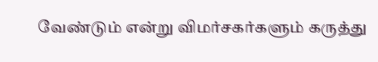வேண்டும் என்று விமர்சகர்களும் கருத்து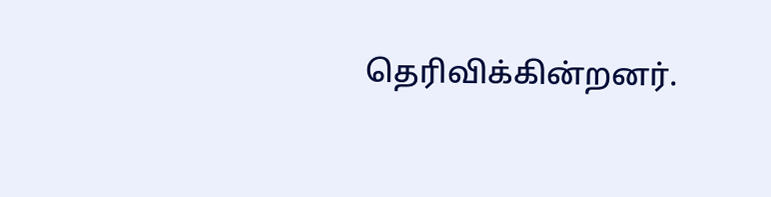தெரிவிக்கின்றனர்.